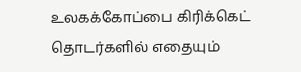உலகக்கோப்பை கிரிக்கெட் தொடர்களில் எதையும்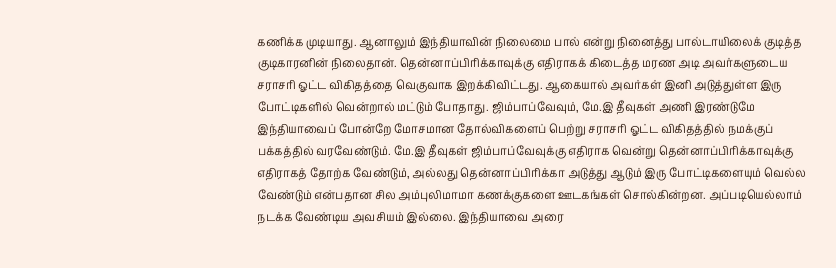கணிக்க முடியாது. ஆனாலும் இந்தியாவின் நிலைமை பால் என்று நினைத்து பால்டாயிலைக் குடித்த குடிகாரனின் நிலைதான். தென்னாப்பிரிக்காவுக்கு எதிராகக் கிடைத்த மரண அடி அவர்களுடைய சராசரி ஓட்ட விகிதத்தை வெகுவாக இறக்கிவிட்டது. ஆகையால் அவர்கள் இனி அடுத்துள்ள இரு போட்டிகளில் வென்றால் மட்டும் போதாது. ஜிம்பாப்வேவும், மே.இ தீவுகள் அணி இரண்டுமே இந்தியாவைப் போன்றே மோசமான தோல்விகளைப் பெற்று சராசரி ஓட்ட விகிதத்தில் நமக்குப் பக்கத்தில் வரவேண்டும். மே.இ தீவுகள் ஜிம்பாப்வேவுக்கு எதிராக வென்று தென்னாப்பிரிக்காவுக்கு எதிராகத் தோற்க வேண்டும், அல்லது தென்னாப்பிரிக்கா அடுத்து ஆடும் இரு போட்டிகளையும் வெல்ல வேண்டும் என்பதான சில அம்புலிமாமா கணக்குகளை ஊடகங்கள் சொல்கின்றன. அப்படியெல்லாம் நடக்க வேண்டிய அவசியம் இல்லை. இந்தியாவை அரை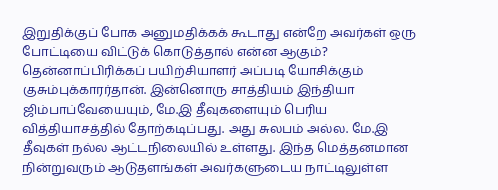இறுதிக்குப் போக அனுமதிக்கக் கூடாது என்றே அவர்கள் ஒரு போட்டியை விட்டுக் கொடுத்தால் என்ன ஆகும்? தென்னாப்பிரிக்கப் பயிற்சியாளர் அப்படி யோசிக்கும் குசும்புக்காரர்தான். இன்னொரு சாத்தியம் இந்தியா ஜிம்பாப்வேயையும், மே.இ தீவுகளையும் பெரிய வித்தியாசத்தில் தோற்கடிப்பது. அது சுலபம் அல்ல. மே.இ தீவுகள் நல்ல ஆட்டநிலையில் உள்ளது. இந்த மெத்தனமான நின்றுவரும் ஆடுதளங்கள் அவர்களுடைய நாட்டிலுள்ள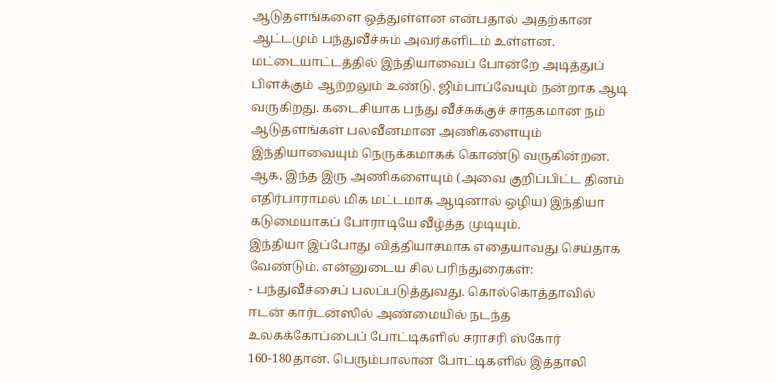ஆடுதளங்களை ஒத்துள்ளன என்பதால் அதற்கான ஆட்டமும் பந்துவீச்சும் அவர்களிடம் உள்ளன. மட்டையாட்டத்தில் இந்தியாவைப் போன்றே அடித்துப் பிளக்கும் ஆற்றலும் உண்டு. ஜிம்பாப்வேயும் நன்றாக ஆடி வருகிறது. கடைசியாக பந்து வீச்சுக்குச் சாதகமான நம் ஆடுதளங்கள் பலவீனமான அணிகளையும் இந்தியாவையும் நெருக்கமாகக் கொண்டு வருகின்றன. ஆக, இந்த இரு அணிகளையும் (அவை குறிப்பிட்ட தினம் எதிர்பாராமல் மிக மட்டமாக ஆடினால் ஒழிய) இந்தியா கடுமையாகப் போராடியே வீழ்த்த முடியும்.
இந்தியா இப்போது வித்தியாசமாக எதையாவது செய்தாக வேண்டும். என்னுடைய சில பரிந்துரைகள்:
- பந்துவீச்சைப் பலப்படுத்துவது. கொல்கொத்தாவில் ஈடன் கார்டன்ஸில் அண்மையில் நடந்த உலகக்கோப்பைப் போட்டிகளில் சராசரி ஸ்கோர் 160-180தான். பெரும்பாலான போட்டிகளில் இத்தாலி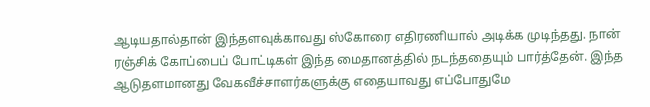ஆடியதால்தான் இந்தளவுக்காவது ஸ்கோரை எதிரணியால் அடிக்க முடிந்தது. நான் ரஞ்சிக் கோப்பைப் போட்டிகள் இந்த மைதானத்தில் நடந்ததையும் பார்த்தேன். இந்த ஆடுதளமானது வேகவீச்சாளர்களுக்கு எதையாவது எப்போதுமே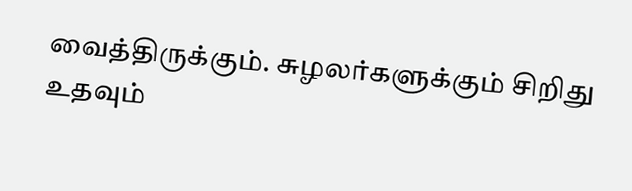வைத்திருக்கும். சுழலர்களுக்கும் சிறிது உதவும்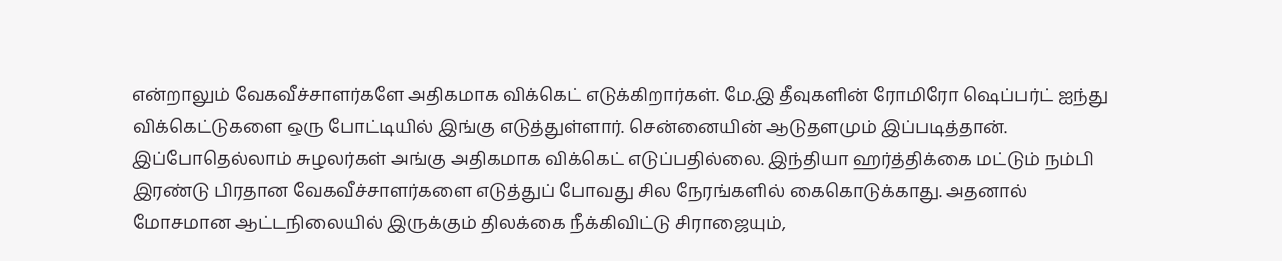என்றாலும் வேகவீச்சாளர்களே அதிகமாக விக்கெட் எடுக்கிறார்கள். மே.இ தீவுகளின் ரோமிரோ ஷெப்பர்ட் ஐந்து விக்கெட்டுகளை ஒரு போட்டியில் இங்கு எடுத்துள்ளார். சென்னையின் ஆடுதளமும் இப்படித்தான். இப்போதெல்லாம் சுழலர்கள் அங்கு அதிகமாக விக்கெட் எடுப்பதில்லை. இந்தியா ஹர்த்திக்கை மட்டும் நம்பி இரண்டு பிரதான வேகவீச்சாளர்களை எடுத்துப் போவது சில நேரங்களில் கைகொடுக்காது. அதனால் மோசமான ஆட்டநிலையில் இருக்கும் திலக்கை நீக்கிவிட்டு சிராஜையும்,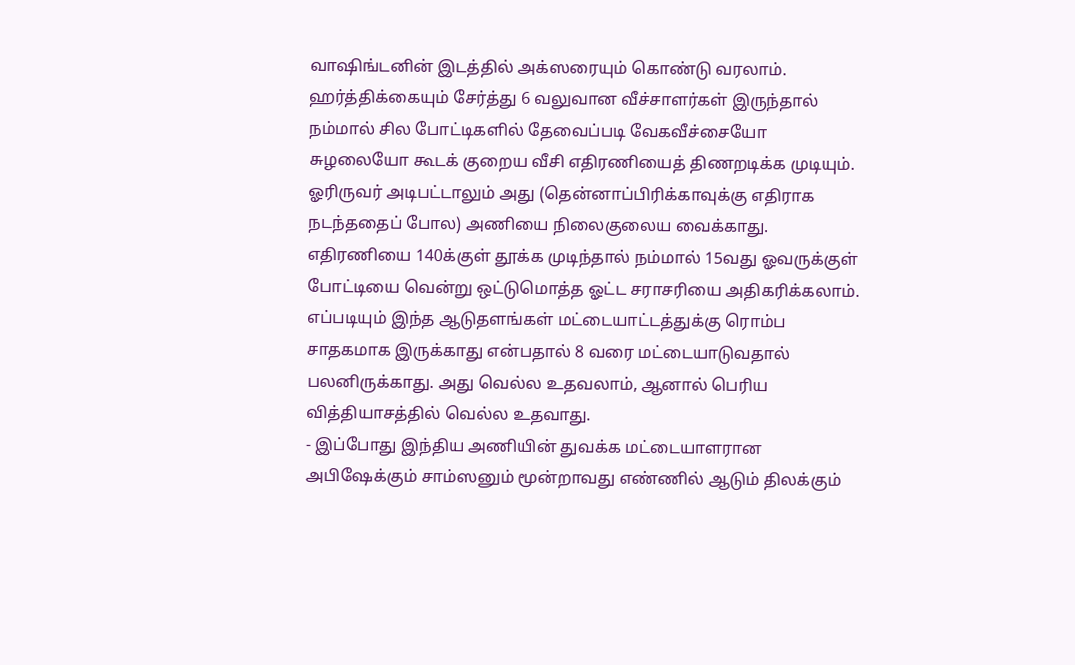வாஷிங்டனின் இடத்தில் அக்ஸரையும் கொண்டு வரலாம். ஹர்த்திக்கையும் சேர்த்து 6 வலுவான வீச்சாளர்கள் இருந்தால் நம்மால் சில போட்டிகளில் தேவைப்படி வேகவீச்சையோ சுழலையோ கூடக் குறைய வீசி எதிரணியைத் திணறடிக்க முடியும். ஓரிருவர் அடிபட்டாலும் அது (தென்னாப்பிரிக்காவுக்கு எதிராக நடந்ததைப் போல) அணியை நிலைகுலைய வைக்காது. எதிரணியை 140க்குள் தூக்க முடிந்தால் நம்மால் 15வது ஓவருக்குள் போட்டியை வென்று ஒட்டுமொத்த ஓட்ட சராசரியை அதிகரிக்கலாம். எப்படியும் இந்த ஆடுதளங்கள் மட்டையாட்டத்துக்கு ரொம்ப சாதகமாக இருக்காது என்பதால் 8 வரை மட்டையாடுவதால் பலனிருக்காது. அது வெல்ல உதவலாம், ஆனால் பெரிய வித்தியாசத்தில் வெல்ல உதவாது.
- இப்போது இந்திய அணியின் துவக்க மட்டையாளரான அபிஷேக்கும் சாம்ஸனும் மூன்றாவது எண்ணில் ஆடும் திலக்கும்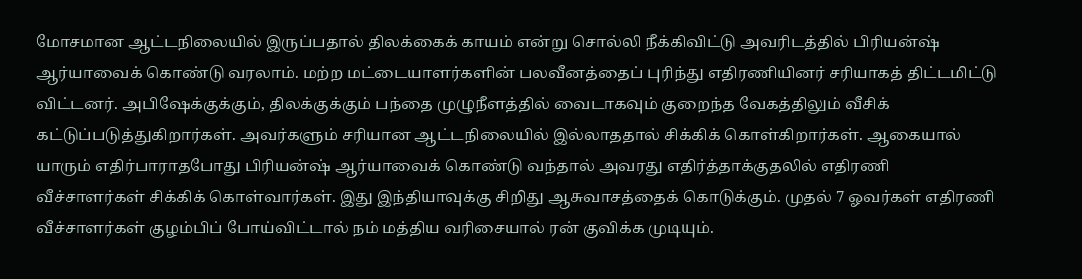மோசமான ஆட்டநிலையில் இருப்பதால் திலக்கைக் காயம் என்று சொல்லி நீக்கிவிட்டு அவரிடத்தில் பிரியன்ஷ் ஆர்யாவைக் கொண்டு வரலாம். மற்ற மட்டையாளர்களின் பலவீனத்தைப் புரிந்து எதிரணியினர் சரியாகத் திட்டமிட்டு விட்டனர். அபிஷேக்குக்கும், திலக்குக்கும் பந்தை முழுநீளத்தில் வைடாகவும் குறைந்த வேகத்திலும் வீசிக் கட்டுப்படுத்துகிறார்கள். அவர்களும் சரியான ஆட்டநிலையில் இல்லாததால் சிக்கிக் கொள்கிறார்கள். ஆகையால் யாரும் எதிர்பாராதபோது பிரியன்ஷ் ஆர்யாவைக் கொண்டு வந்தால் அவரது எதிர்த்தாக்குதலில் எதிரணி வீச்சாளர்கள் சிக்கிக் கொள்வார்கள். இது இந்தியாவுக்கு சிறிது ஆசுவாசத்தைக் கொடுக்கும். முதல் 7 ஓவர்கள் எதிரணி வீச்சாளர்கள் குழம்பிப் போய்விட்டால் நம் மத்திய வரிசையால் ரன் குவிக்க முடியும்.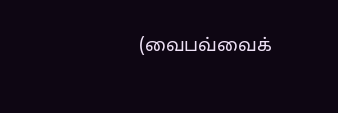(வைபவ்வைக்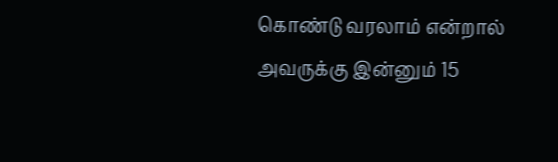கொண்டு வரலாம் என்றால் அவருக்கு இன்னும் 15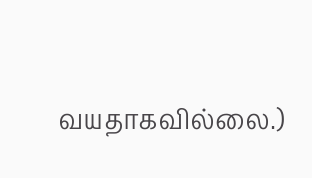வயதாகவில்லை.)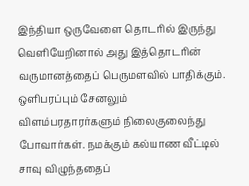இந்தியா ஒருவேளை தொடரில் இருந்து வெளியேறினால் அது இத்தொடரின் வருமானத்தைப் பெருமளவில் பாதிக்கும். ஒளிபரப்பும் சேனலும் விளம்பரதாரர்களும் நிலைகுலைந்து போவார்கள். நமக்கும் கல்யாண வீட்டில் சாவு விழுந்ததைப்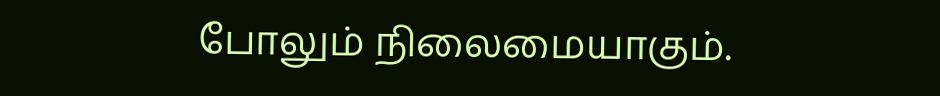போலும் நிலைமையாகும்.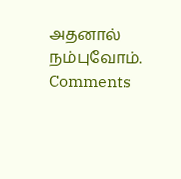அதனால் நம்புவோம்.
Comments